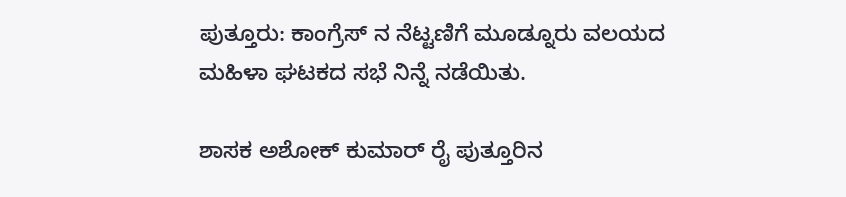ಪುತ್ತೂರು: ಕಾಂಗ್ರೆಸ್ ನ ನೆಟ್ಟಣಿಗೆ ಮೂಡ್ನೂರು ವಲಯದ ಮಹಿಳಾ ಘಟಕದ ಸಭೆ ನಿನ್ನೆ ನಡೆಯಿತು.

ಶಾಸಕ ಅಶೋಕ್ ಕುಮಾರ್ ರೈ ಪುತ್ತೂರಿನ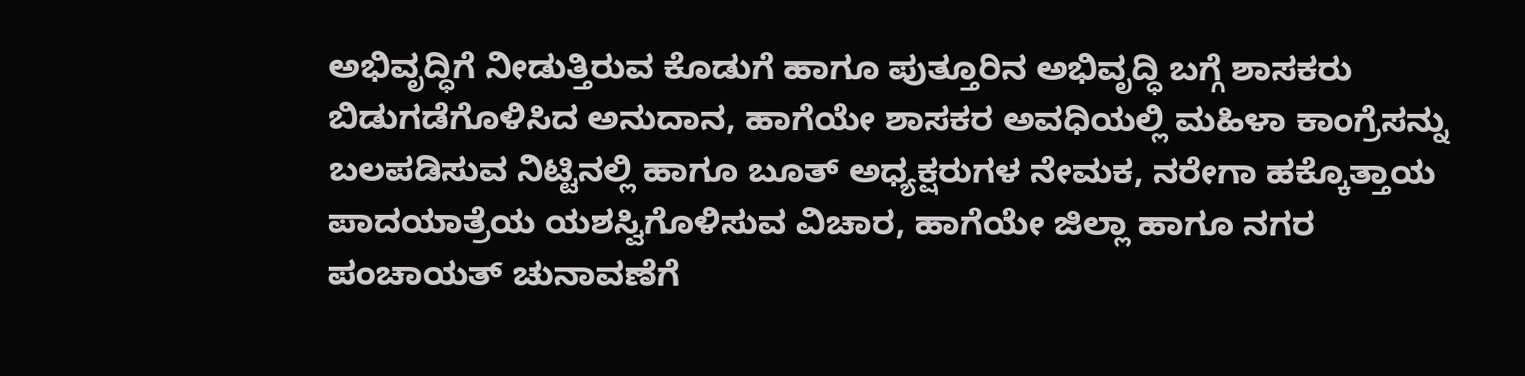ಅಭಿವೃದ್ಧಿಗೆ ನೀಡುತ್ತಿರುವ ಕೊಡುಗೆ ಹಾಗೂ ಪುತ್ತೂರಿನ ಅಭಿವೃದ್ಧಿ ಬಗ್ಗೆ ಶಾಸಕರು ಬಿಡುಗಡೆಗೊಳಿಸಿದ ಅನುದಾನ, ಹಾಗೆಯೇ ಶಾಸಕರ ಅವಧಿಯಲ್ಲಿ ಮಹಿಳಾ ಕಾಂಗ್ರೆಸನ್ನು ಬಲಪಡಿಸುವ ನಿಟ್ಟಿನಲ್ಲಿ ಹಾಗೂ ಬೂತ್ ಅಧ್ಯಕ್ಷರುಗಳ ನೇಮಕ, ನರೇಗಾ ಹಕ್ಕೊತ್ತಾಯ ಪಾದಯಾತ್ರೆಯ ಯಶಸ್ವಿಗೊಳಿಸುವ ವಿಚಾರ, ಹಾಗೆಯೇ ಜಿಲ್ಲಾ ಹಾಗೂ ನಗರ ಪಂಚಾಯತ್ ಚುನಾವಣೆಗೆ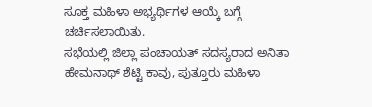ಸೂಕ್ತ ಮಹಿಳಾ ಅಭ್ಯರ್ಥಿಗಳ ಆಯ್ಕೆ ಬಗ್ಗೆ ಚರ್ಚಿಸಲಾಯಿತು.
ಸಭೆಯಲ್ಲಿ ಜಿಲ್ಲಾ ಪಂಚಾಯತ್ ಸದಸ್ಯರಾದ ಅನಿತಾ ಹೇಮನಾಥ್ ಶೆಟ್ಟಿ ಕಾವು, ಪುತ್ತೂರು ಮಹಿಳಾ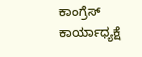ಕಾಂಗ್ರೆಸ್ ಕಾರ್ಯಾಧ್ಯಕ್ಷೆ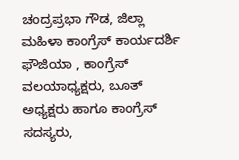ಚಂದ್ರಪ್ರಭಾ ಗೌಡ, ಜಿಲ್ಲಾ ಮಹಿಳಾ ಕಾಂಗ್ರೆಸ್ ಕಾರ್ಯದರ್ಶಿ ಫೌಜಿಯಾ , ಕಾಂಗ್ರೆಸ್ ವಲಯಾಧ್ಯಕ್ಷರು, ಬೂತ್ ಅಧ್ಯಕ್ಷರು ಹಾಗೂ ಕಾಂಗ್ರೆಸ್ ಸದಸ್ಯರು,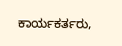ಕಾರ್ಯಕರ್ತರು,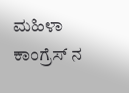ಮಹಿಳಾ ಕಾಂಗ್ರೆಸ್ ನ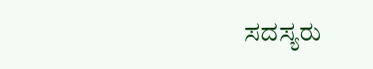ಸದಸ್ಯರು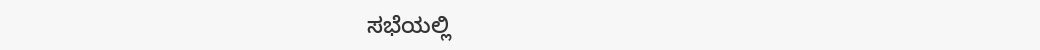ಸಭೆಯಲ್ಲಿ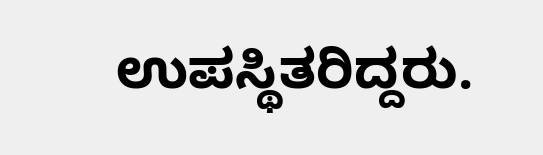ಉಪಸ್ಥಿತರಿದ್ದರು.